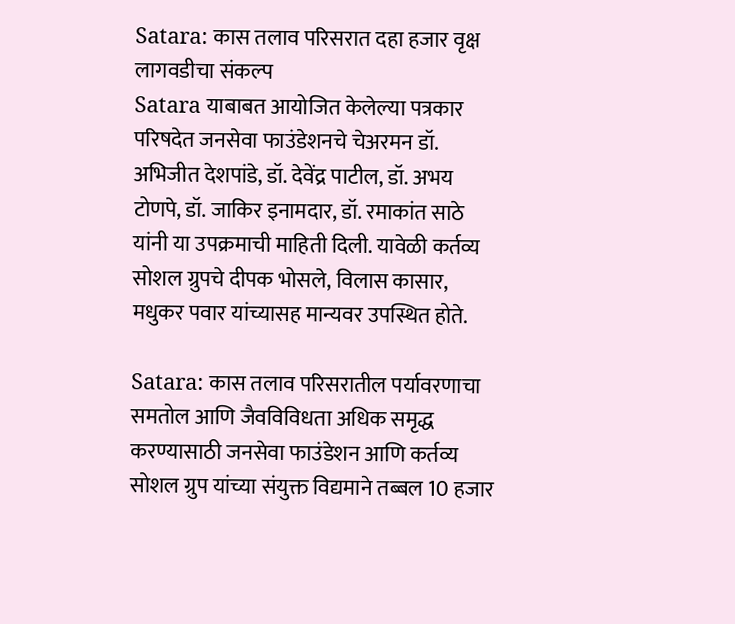Satara: कास तलाव परिसरात दहा हजार वृक्ष लागवडीचा संकल्प
Satara याबाबत आयोजित केलेल्या पत्रकार परिषदेत जनसेवा फाउंडेशनचे चेअरमन डॉ. अभिजीत देशपांडे, डॉ. देवेंद्र पाटील, डॉ. अभय टोणपे, डॉ. जाकिर इनामदार, डॉ. रमाकांत साठे यांनी या उपक्रमाची माहिती दिली. यावेळी कर्तव्य सोशल ग्रुपचे दीपक भोसले, विलास कासार, मधुकर पवार यांच्यासह मान्यवर उपस्थित होते.

Satara: कास तलाव परिसरातील पर्यावरणाचा समतोल आणि जैवविविधता अधिक समृद्ध करण्यासाठी जनसेवा फाउंडेशन आणि कर्तव्य सोशल ग्रुप यांच्या संयुक्त विद्यमाने तब्बल 10 हजार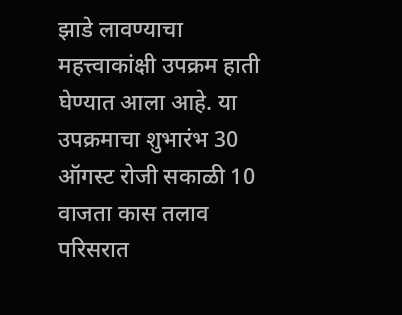झाडे लावण्याचा महत्त्वाकांक्षी उपक्रम हाती घेण्यात आला आहे. या उपक्रमाचा शुभारंभ 30 ऑगस्ट रोजी सकाळी 10 वाजता कास तलाव परिसरात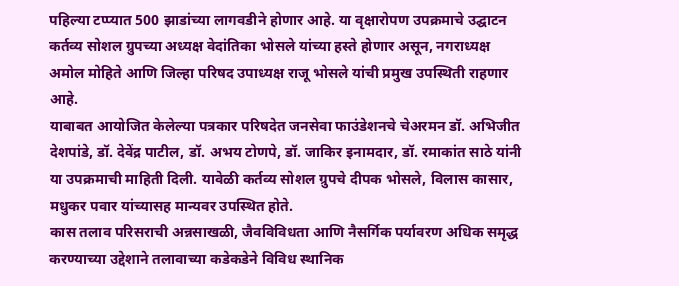पहिल्या टप्प्यात 500 झाडांच्या लागवडीने होणार आहे. या वृक्षारोपण उपक्रमाचे उद्घाटन कर्तव्य सोशल ग्रुपच्या अध्यक्ष वेदांतिका भोसले यांच्या हस्ते होणार असून, नगराध्यक्ष अमोल मोहिते आणि जिल्हा परिषद उपाध्यक्ष राजू भोसले यांची प्रमुख उपस्थिती राहणार आहे.
याबाबत आयोजित केलेल्या पत्रकार परिषदेत जनसेवा फाउंडेशनचे चेअरमन डॉ. अभिजीत देशपांडे, डॉ. देवेंद्र पाटील, डॉ. अभय टोणपे, डॉ. जाकिर इनामदार, डॉ. रमाकांत साठे यांनी या उपक्रमाची माहिती दिली. यावेळी कर्तव्य सोशल ग्रुपचे दीपक भोसले, विलास कासार, मधुकर पवार यांच्यासह मान्यवर उपस्थित होते.
कास तलाव परिसराची अन्नसाखळी, जैवविविधता आणि नैसर्गिक पर्यावरण अधिक समृद्ध करण्याच्या उद्देशाने तलावाच्या कडेकडेने विविध स्थानिक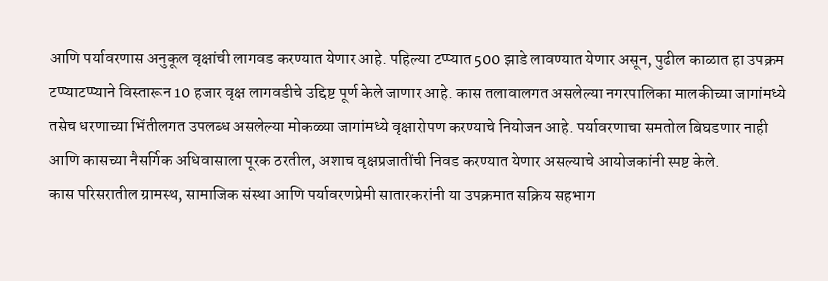आणि पर्यावरणास अनुकूल वृक्षांची लागवड करण्यात येणार आहे. पहिल्या टप्प्यात 500 झाडे लावण्यात येणार असून, पुढील काळात हा उपक्रम टप्प्याटप्प्याने विस्तारून 10 हजार वृक्ष लागवडीचे उद्दिष्ट पूर्ण केले जाणार आहे. कास तलावालगत असलेल्या नगरपालिका मालकीच्या जागांमध्ये तसेच धरणाच्या भिंतीलगत उपलब्ध असलेल्या मोकळ्या जागांमध्ये वृक्षारोपण करण्याचे नियोजन आहे. पर्यावरणाचा समतोल बिघडणार नाही आणि कासच्या नैसर्गिक अधिवासाला पूरक ठरतील, अशाच वृक्षप्रजातींची निवड करण्यात येणार असल्याचे आयोजकांनी स्पष्ट केले.
कास परिसरातील ग्रामस्थ, सामाजिक संस्था आणि पर्यावरणप्रेमी सातारकरांनी या उपक्रमात सक्रिय सहभाग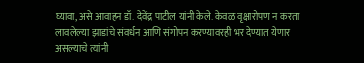घ्यावा, असे आवाहन डॉ. देवेंद्र पाटील यांनी केले. केवळ वृक्षारोपण न करता लावलेल्या झाडांचे संवर्धन आणि संगोपन करण्यावरही भर देण्यात येणार असल्याचे त्यांनी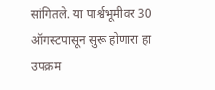सांगितले. या पार्श्वभूमीवर 30 ऑगस्टपासून सुरू होणारा हा उपक्रम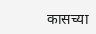कासच्या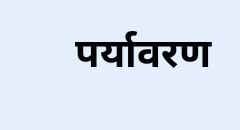पर्यावरण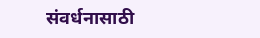संवर्धनासाठी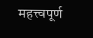महत्त्वपूर्ण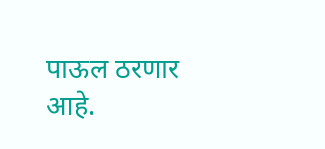पाऊल ठरणार आहे.